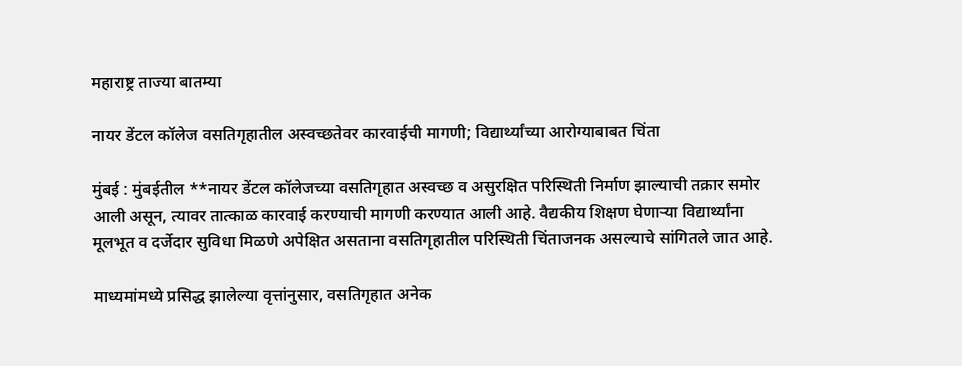महाराष्ट्र ताज्या बातम्या

नायर डेंटल कॉलेज वसतिगृहातील अस्वच्छतेवर कारवाईची मागणी; विद्यार्थ्यांच्या आरोग्याबाबत चिंता

मुंबई : मुंबईतील **नायर डेंटल कॉलेजच्या वसतिगृहात अस्वच्छ व असुरक्षित परिस्थिती निर्माण झाल्याची तक्रार समोर आली असून, त्यावर तात्काळ कारवाई करण्याची मागणी करण्यात आली आहे. वैद्यकीय शिक्षण घेणाऱ्या विद्यार्थ्यांना मूलभूत व दर्जेदार सुविधा मिळणे अपेक्षित असताना वसतिगृहातील परिस्थिती चिंताजनक असल्याचे सांगितले जात आहे.

माध्यमांमध्ये प्रसिद्ध झालेल्या वृत्तांनुसार, वसतिगृहात अनेक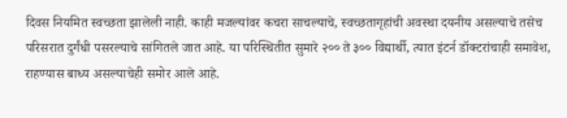दिवस नियमित स्वच्छता झालेली नाही. काही मजल्यांवर कचरा साचल्याचे, स्वच्छतागृहांची अवस्था दयनीय असल्याचे तसेच परिसरात दुर्गंधी पसरल्याचे सांगितले जात आहे. या परिस्थितीत सुमारे २०० ते ३०० विद्यार्थी, त्यात इंटर्न डॉक्टरांचाही समावेश, राहण्यास बाध्य असल्याचेही समोर आले आहे.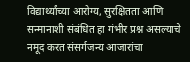विद्यार्थ्यांच्या आरोग्य, सुरक्षितता आणि सन्मानाशी संबंधित हा गंभीर प्रश्न असल्याचे नमूद करत संसर्गजन्य आजारांचा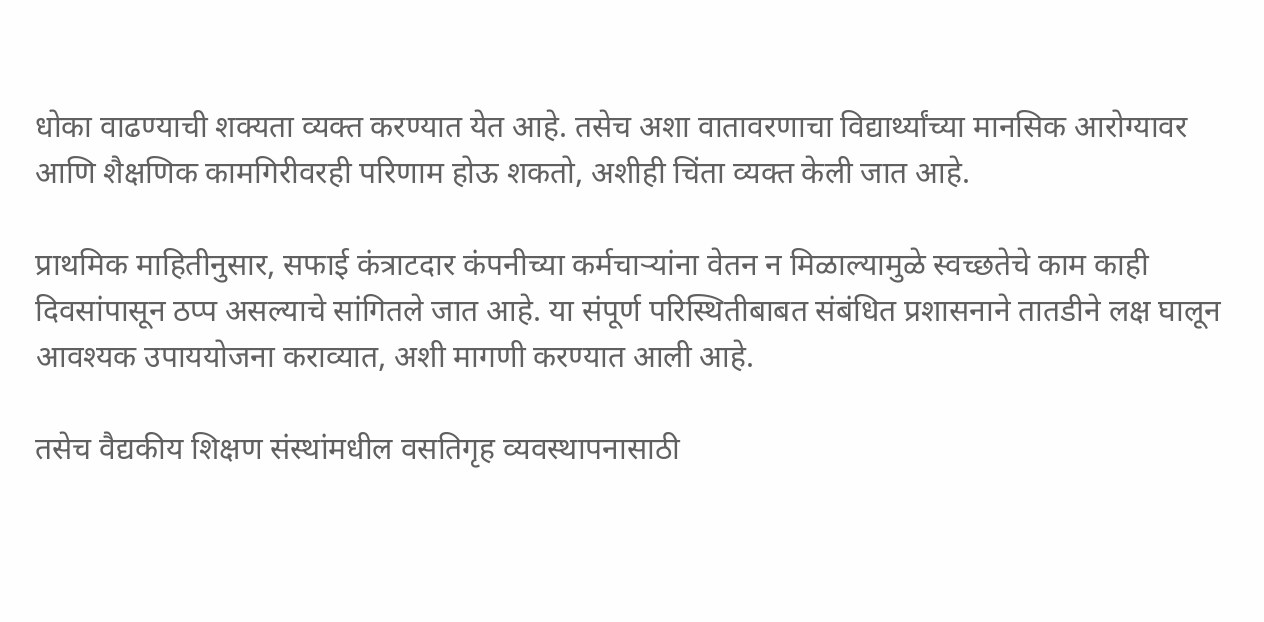धोका वाढण्याची शक्यता व्यक्त करण्यात येत आहे. तसेच अशा वातावरणाचा विद्यार्थ्यांच्या मानसिक आरोग्यावर आणि शैक्षणिक कामगिरीवरही परिणाम होऊ शकतो, अशीही चिंता व्यक्त केली जात आहे.

प्राथमिक माहितीनुसार, सफाई कंत्राटदार कंपनीच्या कर्मचाऱ्यांना वेतन न मिळाल्यामुळे स्वच्छतेचे काम काही दिवसांपासून ठप्प असल्याचे सांगितले जात आहे. या संपूर्ण परिस्थितीबाबत संबंधित प्रशासनाने तातडीने लक्ष घालून आवश्यक उपाययोजना कराव्यात, अशी मागणी करण्यात आली आहे.

तसेच वैद्यकीय शिक्षण संस्थांमधील वसतिगृह व्यवस्थापनासाठी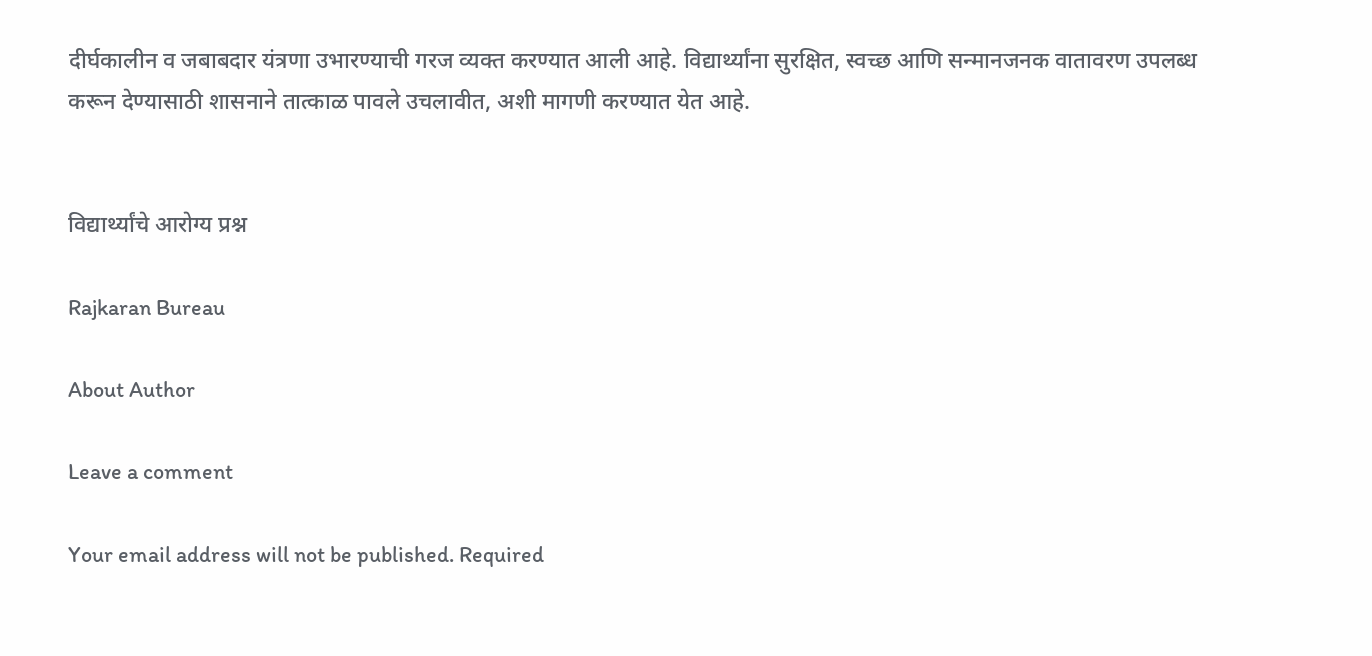दीर्घकालीन व जबाबदार यंत्रणा उभारण्याची गरज व्यक्त करण्यात आली आहे. विद्यार्थ्यांना सुरक्षित, स्वच्छ आणि सन्मानजनक वातावरण उपलब्ध करून देण्यासाठी शासनाने तात्काळ पावले उचलावीत, अशी मागणी करण्यात येत आहे.


विद्यार्थ्यांचे आरोग्य प्रश्न

Rajkaran Bureau

About Author

Leave a comment

Your email address will not be published. Required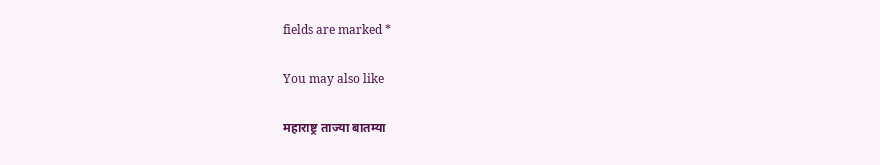fields are marked *

You may also like

महाराष्ट्र ताज्या बातम्या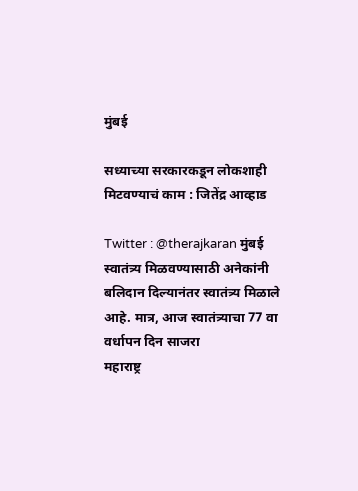मुंबई

सध्याच्या सरकारकडून लोकशाही मिटवण्याचं काम : जितेंद्र आव्हाड

Twitter : @therajkaran मुंबई स्वातंत्र्य मिळवण्यासाठी अनेकांनी बलिदान दिल्यानंतर स्वातंत्र्य मिळाले आहे. मात्र, आज स्वातंत्र्याचा 77 वा वर्धापन दिन साजरा
महाराष्ट्र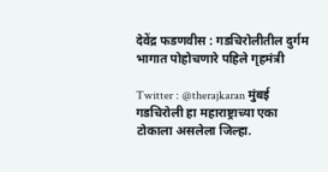देवेंद्र फडणवीस : गडचिरोलीतील दुर्गम भागात पोहोचणारे पहिले गृहमंत्री

Twitter : @therajkaran मुंबई गडचिरोली हा महाराष्ट्राच्या एका टोकाला असलेला जिल्हा.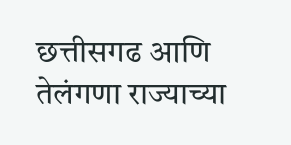छत्तीसगढ आणि तेलंगणा राज्याच्या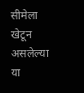सीमेला खेटून असलेल्या या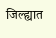जिल्ह्यात